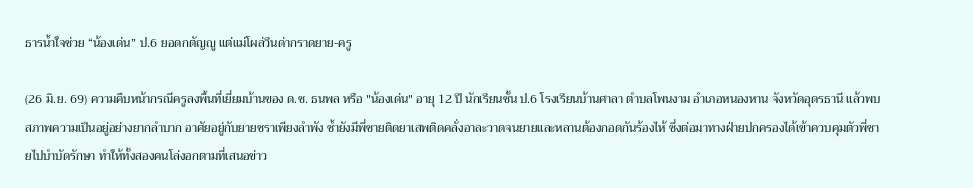ธารน้ำใจช่วย “น้องเด่น” ป.6 ยอดกตัญญู แต่แม่โผล่วีนด่ากราดยาย-ครู

(26 มิ.ย. 69) ความคืบหน้ากรณีครูลงพื้นที่เยี่ยมบ้านของ ด.ช. ธนพล หรือ "น้องเด่น" อายุ 12 ปี นักเรียนชั้น ป.6 โรงเรียนบ้านศาลา ตำบลโพนงาม อำเภอหนองหาน จังหวัดอุดรธานี แล้วพบสภาพความเป็นอยู่อย่างยากลำบาก อาศัยอยู่กับยายชราเพียงลำพัง ซ้ำยังมีพี่ชายติดยาเสพติดคลั่งอาละวาดจนยายและหลานต้องกอดกันร้องไห้ ซึ่งต่อมาทางฝ่ายปกครองได้เข้าควบคุมตัวพี่ชายไปบำบัดรักษา ทำให้ทั้งสองคนโล่งอกตามที่เสนอข่าว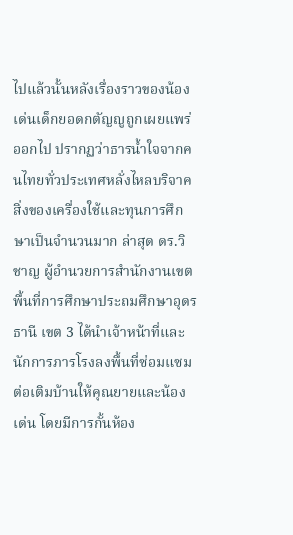ไปแล้วนั้นหลังเรื่องราวของน้องเด่นเด็กยอดกตัญญูถูกเผยแพร่ออกไป ปรากฏว่าธารน้ำใจจากคนไทยทั่วประเทศหลั่งไหลบริจาคสิ่งของเครื่องใช้และทุนการศึกษาเป็นจำนวนมาก ล่าสุด ดร.วิชาญ ผู้อำนวยการสำนักงานเขตพื้นที่การศึกษาประถมศึกษาอุดรธานี เขต 3 ได้นำเจ้าหน้าที่และนักการภารโรงลงพื้นที่ซ่อมแซมต่อเติมบ้านให้คุณยายและน้องเด่น โดยมีการกั้นห้อง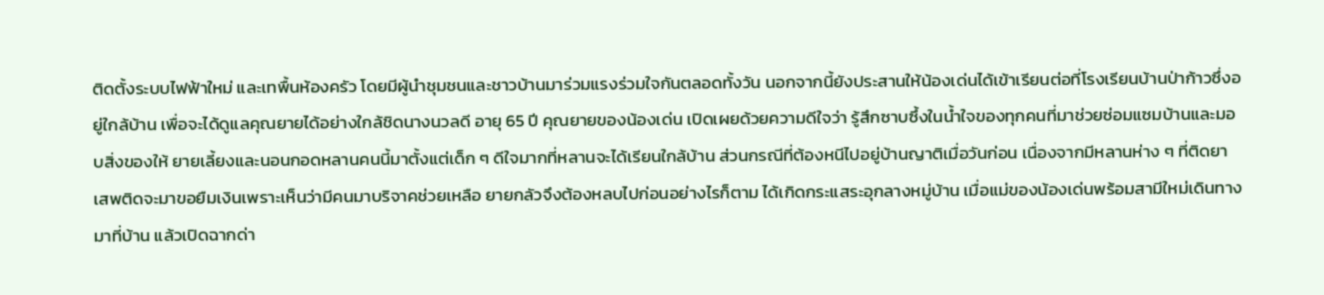ติดตั้งระบบไฟฟ้าใหม่ และเทพื้นห้องครัว โดยมีผู้นำชุมชนและชาวบ้านมาร่วมแรงร่วมใจกันตลอดทั้งวัน นอกจากนี้ยังประสานให้น้องเด่นได้เข้าเรียนต่อที่โรงเรียนบ้านป่าก้าวซึ่งอยู่ใกล้บ้าน เพื่อจะได้ดูแลคุณยายได้อย่างใกล้ชิดนางนวลดี อายุ 65 ปี คุณยายของน้องเด่น เปิดเผยด้วยความดีใจว่า รู้สึกซาบซึ้งในน้ำใจของทุกคนที่มาช่วยซ่อมแซมบ้านและมอบสิ่งของให้ ยายเลี้ยงและนอนกอดหลานคนนี้มาตั้งแต่เด็ก ๆ ดีใจมากที่หลานจะได้เรียนใกล้บ้าน ส่วนกรณีที่ต้องหนีไปอยู่บ้านญาติเมื่อวันก่อน เนื่องจากมีหลานห่าง ๆ ที่ติดยาเสพติดจะมาขอยืมเงินเพราะเห็นว่ามีคนมาบริจาคช่วยเหลือ ยายกลัวจึงต้องหลบไปก่อนอย่างไรก็ตาม ได้เกิดกระแสระอุกลางหมู่บ้าน เมื่อแม่ของน้องเด่นพร้อมสามีใหม่เดินทางมาที่บ้าน แล้วเปิดฉากด่า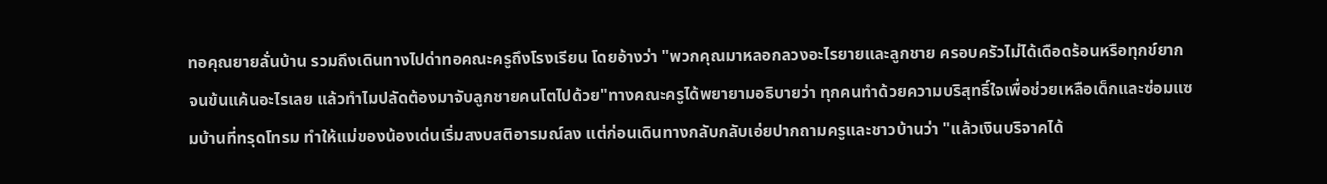ทอคุณยายลั่นบ้าน รวมถึงเดินทางไปด่าทอคณะครูถึงโรงเรียน โดยอ้างว่า "พวกคุณมาหลอกลวงอะไรยายและลูกชาย ครอบครัวไม่ได้เดือดร้อนหรือทุกข์ยากจนข้นแค้นอะไรเลย แล้วทำไมปลัดต้องมาจับลูกชายคนโตไปด้วย"ทางคณะครูได้พยายามอธิบายว่า ทุกคนทำด้วยความบริสุทธิ์ใจเพื่อช่วยเหลือเด็กและซ่อมแซมบ้านที่ทรุดโทรม ทำให้แม่ของน้องเด่นเริ่มสงบสติอารมณ์ลง แต่ก่อนเดินทางกลับกลับเอ่ยปากถามครูและชาวบ้านว่า "แล้วเงินบริจาคได้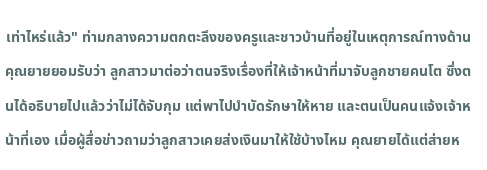เท่าไหร่แล้ว" ท่ามกลางความตกตะลึงของครูและชาวบ้านที่อยู่ในเหตุการณ์ทางด้านคุณยายยอมรับว่า ลูกสาวมาต่อว่าตนจริงเรื่องที่ให้เจ้าหน้าที่มาจับลูกชายคนโต ซึ่งตนได้อธิบายไปแล้วว่าไม่ได้จับกุม แต่พาไปบำบัดรักษาให้หาย และตนเป็นคนแจ้งเจ้าหน้าที่เอง เมื่อผู้สื่อข่าวถามว่าลูกสาวเคยส่งเงินมาให้ใช้บ้างไหม คุณยายได้แต่ส่ายห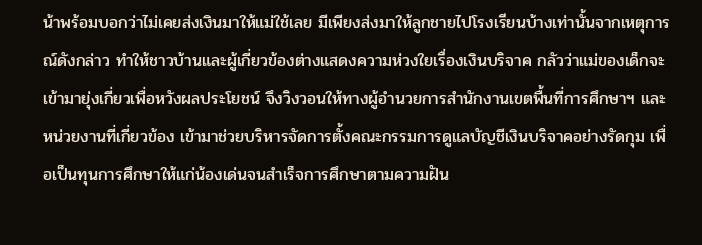น้าพร้อมบอกว่าไม่เคยส่งเงินมาให้แม่ใช้เลย มีเพียงส่งมาให้ลูกชายไปโรงเรียนบ้างเท่านั้นจากเหตุการณ์ดังกล่าว ทำให้ชาวบ้านและผู้เกี่ยวข้องต่างแสดงความห่วงใยเรื่องเงินบริจาค กลัวว่าแม่ของเด็กจะเข้ามายุ่งเกี่ยวเพื่อหวังผลประโยชน์ จึงวิงวอนให้ทางผู้อำนวยการสำนักงานเขตพื้นที่การศึกษาฯ และหน่วยงานที่เกี่ยวข้อง เข้ามาช่วยบริหารจัดการตั้งคณะกรรมการดูแลบัญชีเงินบริจาคอย่างรัดกุม เพื่อเป็นทุนการศึกษาให้แก่น้องเด่นจนสำเร็จการศึกษาตามความฝัน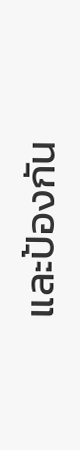และป้องกัน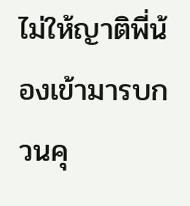ไม่ให้ญาติพี่น้องเข้ามารบกวนคุ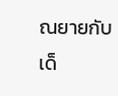ณยายกับเด็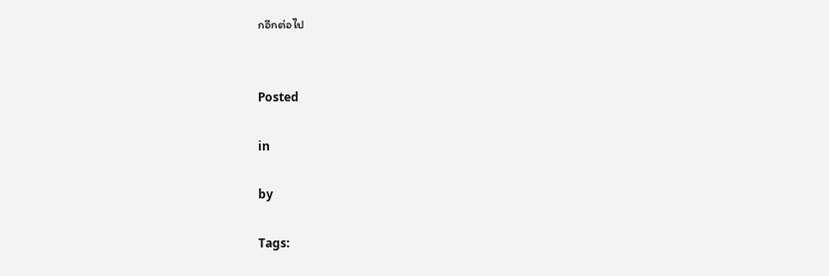กอีกต่อไป


Posted

in

by

Tags: